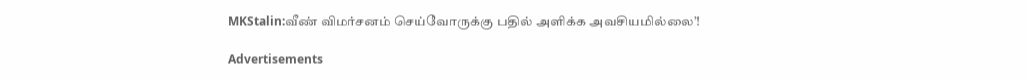MKStalin:வீண் விமர்சனம் செய்வோருக்கு பதில் அளிக்க அவசியமில்லை’!

Advertisements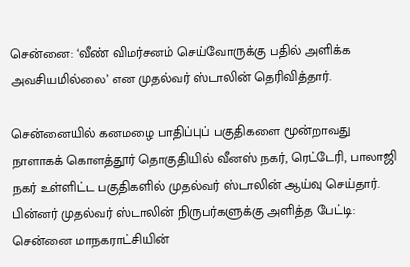சென்னை: ‘வீண் விமர்சனம் செய்வோருக்கு பதில் அளிக்க அவசியமில்லை’ என முதல்வர் ஸ்டாலின் தெரிவித்தார்.

சென்னையில் கனமழை பாதிப்புப் பகுதிகளை மூன்றாவது நாளாகக் கொளத்தூர் தொகுதியில் வீனஸ் நகர், ரெட்டேரி, பாலாஜி நகர் உள்ளிட்ட பகுதிகளில் முதல்வர் ஸ்டாலின் ஆய்வு செய்தார். பின்னர் முதல்வர் ஸ்டாலின் நிருபர்களுக்கு அளித்த பேட்டி: சென்னை மாநகராட்சியின்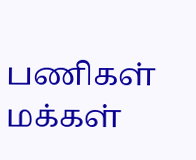பணிகள் மக்கள்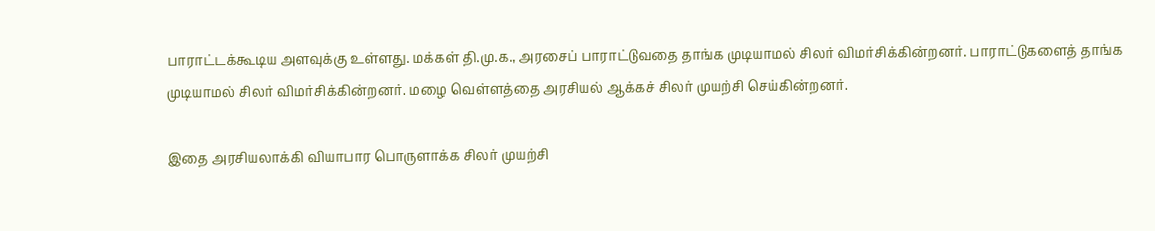பாராட்டக்கூடிய அளவுக்கு உள்ளது. மக்கள் தி.மு.க., அரசைப் பாராட்டுவதை தாங்க முடியாமல் சிலர் விமர்சிக்கின்றனர். பாராட்டுகளைத் தாங்க முடியாமல் சிலர் விமர்சிக்கின்றனர். மழை வெள்ளத்தை அரசியல் ஆக்கச் சிலர் முயற்சி செய்கின்றனர்.

இதை அரசியலாக்கி வியாபார பொருளாக்க சிலர் முயற்சி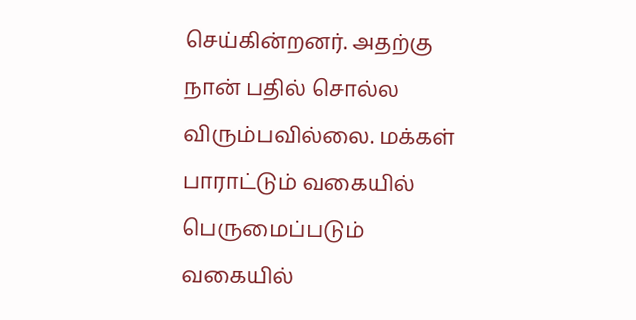செய்கின்றனர். அதற்கு நான் பதில் சொல்ல விரும்பவில்லை. மக்கள் பாராட்டும் வகையில் பெருமைப்படும் வகையில்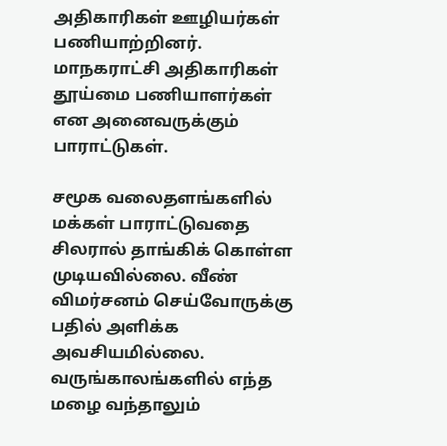அதிகாரிகள் ஊழியர்கள் பணியாற்றினர். மாநகராட்சி அதிகாரிகள் தூய்மை பணியாளர்கள் என அனைவருக்கும் பாராட்டுகள்.

சமூக வலைதளங்களில் மக்கள் பாராட்டுவதை சிலரால் தாங்கிக் கொள்ள முடியவில்லை. வீண் விமர்சனம் செய்வோருக்கு பதில் அளிக்க அவசியமில்லை. வருங்காலங்களில் எந்த மழை வந்தாலும்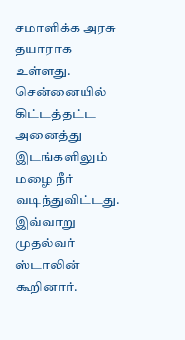சமாளிக்க அரசு தயாராக உள்ளது. சென்னையில் கிட்டத்தட்ட அனைத்து இடங்களிலும் மழை நீர் வடிந்துவிட்டது. இவ்வாறு முதல்வர் ஸ்டாலின் கூறினார்.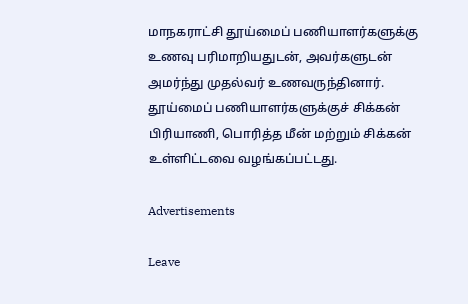மாநகராட்சி தூய்மைப் பணியாளர்களுக்கு உணவு பரிமாறியதுடன், அவர்களுடன் அமர்ந்து முதல்வர் உணவருந்தினார். தூய்மைப் பணியாளர்களுக்குச் சிக்கன் பிரியாணி, பொரித்த மீன் மற்றும் சிக்கன் உள்ளிட்டவை வழங்கப்பட்டது.

Advertisements

Leave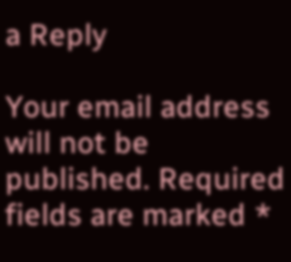a Reply

Your email address will not be published. Required fields are marked *